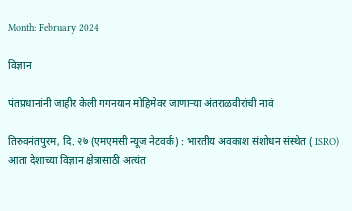Month: February 2024

विज्ञान

पंतप्रधानांनी जाहीर केली गगनयान मोहिमेवर जाणाऱ्या अंतराळवीरांची नावं

तिरुवनंतपुरम, दि. २७ (एमएमसी न्यूज नेटवर्क) : भारतीय अवकाश संशोधन संस्थेत ( ISRO) आता देशाच्या विज्ञान क्षेत्रासाठी अत्यंत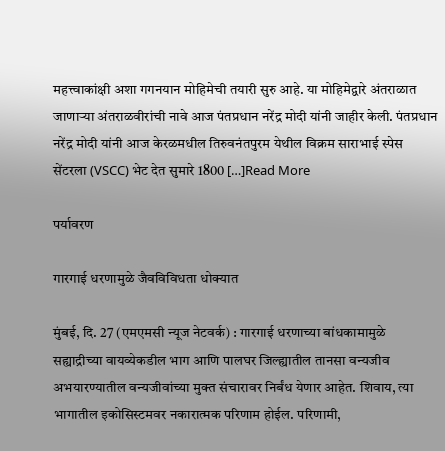महत्त्वाकांक्षी अशा गगनयान मोहिमेची तयारी सुरु आहे. या मोहिमेद्वारे अंतराळात जाणाऱ्या अंतराळवीरांची नावे आज पंतप्रधान नरेंद्र मोदी यांनी जाहीर केली. पंतप्रधान नरेंद्र मोदी यांनी आज केरळमधील तिरुवनंतपुरम येथील विक्रम साराभाई स्पेस सेंटरला (VSCC) भेट देत सुमारे 1800 […]Read More

पर्यावरण

गारगाई धरणामुळे जैवविविधता धोक्यात

मुंबई, दि. 27 (एमएमसी न्यूज नेटवर्क) : गारगाई धरणाच्या बांधकामामुळे सह्याद्रीच्या वायव्येकडील भाग आणि पालघर जिल्ह्यातील तानसा वन्यजीव अभयारण्यातील वन्यजीवांच्या मुक्त संचारावर निर्बंध येणार आहेत. शिवाय, त्या भागातील इकोसिस्टमवर नकारात्मक परिणाम होईल. परिणामी,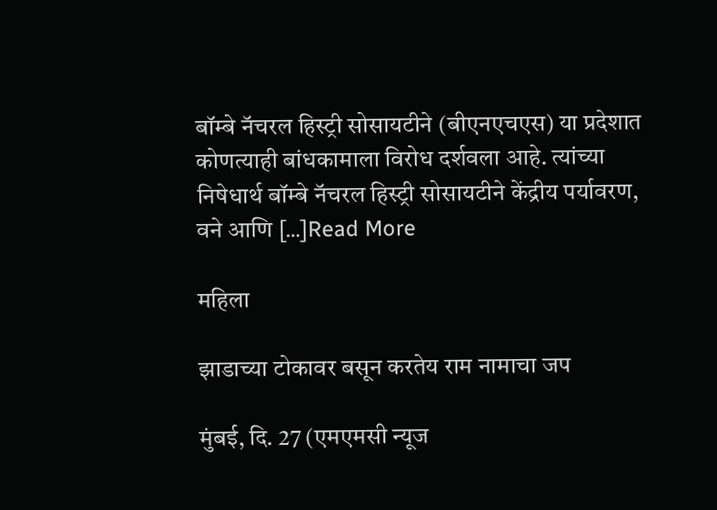बॉम्बे नॅचरल हिस्ट्री सोसायटीने (बीएनएचएस) या प्रदेशात कोणत्याही बांधकामाला विरोध दर्शवला आहे. त्यांच्या निषेधार्थ बॉम्बे नॅचरल हिस्ट्री सोसायटीने केंद्रीय पर्यावरण, वने आणि […]Read More

महिला

झाडाच्या टोकावर बसून करतेय राम नामाचा जप

मुंबई, दि. 27 (एमएमसी न्यूज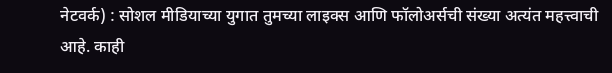नेटवर्क) : सोशल मीडियाच्या युगात तुमच्या लाइक्स आणि फॉलोअर्सची संख्या अत्यंत महत्त्वाची आहे. काही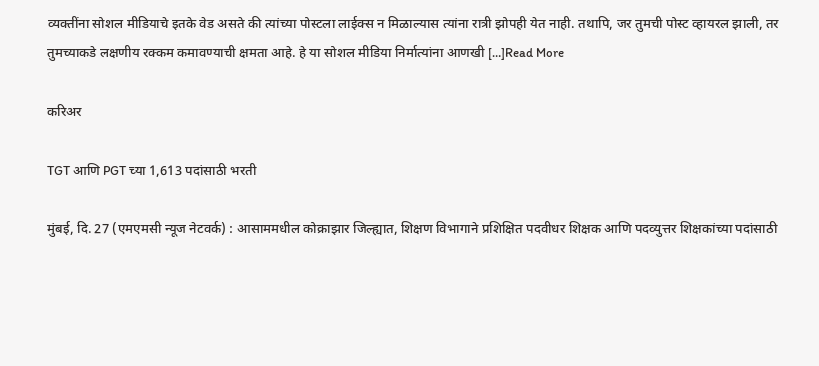व्यक्तींना सोशल मीडियाचे इतके वेड असते की त्यांच्या पोस्टला लाईक्स न मिळाल्यास त्यांना रात्री झोपही येत नाही. तथापि, जर तुमची पोस्ट व्हायरल झाली, तर तुमच्याकडे लक्षणीय रक्कम कमावण्याची क्षमता आहे. हे या सोशल मीडिया निर्मात्यांना आणखी […]Read More

करिअर

TGT आणि PGT च्या 1,613 पदांसाठी भरती

मुंबई, दि. 27 (एमएमसी न्यूज नेटवर्क) : आसाममधील कोक्राझार जिल्ह्यात, शिक्षण विभागाने प्रशिक्षित पदवीधर शिक्षक आणि पदव्युत्तर शिक्षकांच्या पदांसाठी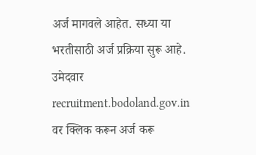अर्ज मागवले आहेत. सध्या या भरतीसाठी अर्ज प्रक्रिया सुरू आहे. उमेदवार recruitment.bodoland.gov.in वर क्लिक करून अर्ज करू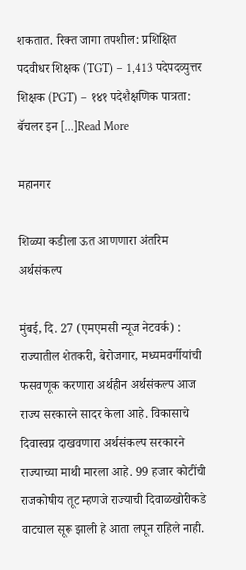शकतात. रिक्त जागा तपशील: प्रशिक्षित पदवीधर शिक्षक (TGT) – 1,413 पदेपदव्युत्तर शिक्षक (PGT) – १४१ पदेशैक्षणिक पात्रता: बॅचलर इन […]Read More

महानगर

शिळ्या कडीला ऊत आणणारा अंतरिम अर्थसंकल्प

मुंबई, दि. 27 (एमएमसी न्यूज नेटवर्क) : राज्यातील शेतकरी, बेरोजगार, मध्यमवर्गीयांची फसवणूक करणारा अर्थहीन अर्थसंकल्प आज राज्य सरकारने सादर केला आहे. विकासाचे दिवास्वप्न दाखवणारा अर्थसंकल्प सरकारने राज्याच्या माथी मारला आहे. 99 हजार कोटींची राजकोषीय तूट म्हणजे राज्याची दिवाळखोरीकडे वाटचाल सूरू झाली हे आता लपून राहिले नाही.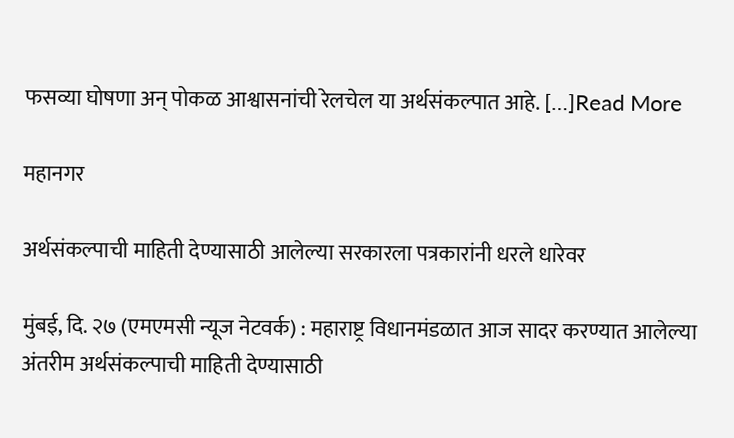फसव्या घोषणा अन् पोकळ आश्वासनांची रेलचेल या अर्थसंकल्पात आहे. […]Read More

महानगर

अर्थसंकल्पाची माहिती देण्यासाठी आलेल्या सरकारला पत्रकारांनी धरले धारेवर

मुंबई, दि. २७ (एमएमसी न्यूज नेटवर्क) : महाराष्ट्र विधानमंडळात आज सादर करण्यात आलेल्या अंतरीम अर्थसंकल्पाची माहिती देण्यासाठी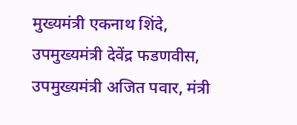मुख्यमंत्री एकनाथ शिंदे, उपमुख्यमंत्री देवेंद्र फडणवीस, उपमुख्यमंत्री अजित पवार, मंत्री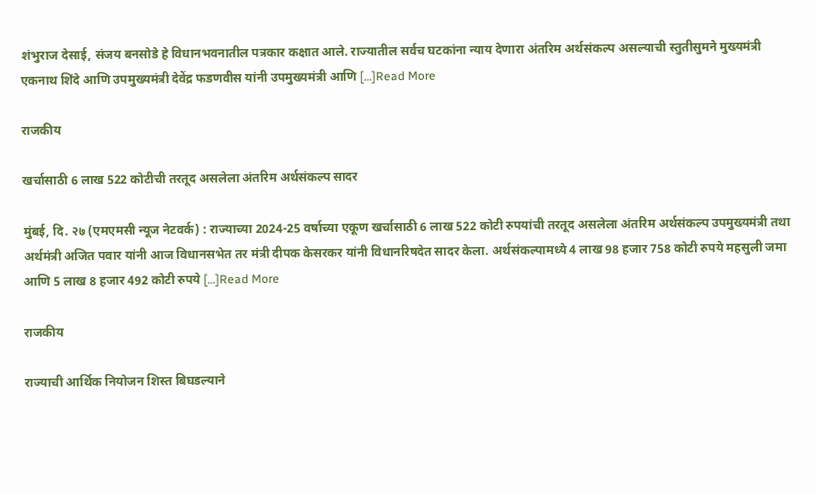शंभुराज देसाई, संजय बनसोडे हे विधानभवनातील पत्रकार कक्षात आले. राज्यातील सर्वच घटकांना न्याय देणारा अंतरिम अर्थसंकल्प असल्याची स्तुतीसुमने मुख्यमंत्री एकनाथ शिंदे आणि उपमुख्यमंत्री देवेंद्र फडणवीस यांनी उपमुख्यमंत्री आणि […]Read More

राजकीय

खर्चासाठी 6 लाख 522 कोटीची तरतूद असलेला अंतरिम अर्थसंकल्प सादर

मुंबई, दि. २७ (एमएमसी न्यूज नेटवर्क) : राज्याच्या 2024-25 वर्षाच्या एकूण खर्चासाठी 6 लाख 522 कोटी रुपयांची तरतूद असलेला अंतरिम अर्थसंकल्प उपमुख्यमंत्री तथा अर्थमंत्री अजित पवार यांनी आज विधानसभेत तर मंत्री दीपक केसरकर यांनी विधानरिषदेत सादर केला. अर्थसंकल्पामध्ये 4 लाख 98 हजार 758 कोटी रुपये महसुली जमा आणि 5 लाख 8 हजार 492 कोटी रुपये […]Read More

राजकीय

राज्याची आर्थिक नियोजन शिस्त बिघडल्याने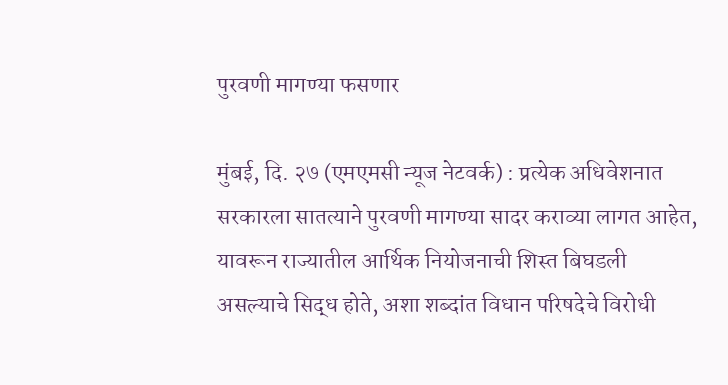पुरवणी मागण्या फसणार

मुंबई, दि. २७ (एमएमसी न्यूज नेटवर्क) : प्रत्येक अधिवेशनात सरकारला सातत्याने पुरवणी मागण्या सादर कराव्या लागत आहेत, यावरून राज्यातील आर्थिक नियोजनाची शिस्त बिघडली असल्याचे सिद्ध होते, अशा शब्दांत विधान परिषदेचे विरोधी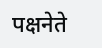पक्षनेते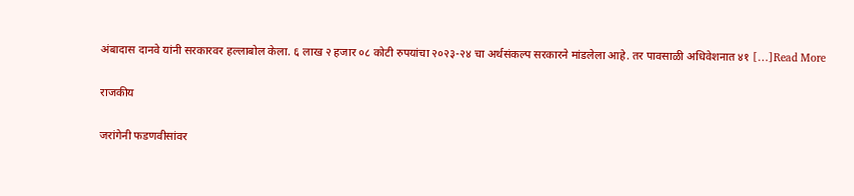अंबादास दानवे यांनी सरकारवर हल्लाबोल केला. ६ लाख २ हजार ०८ कोटी रुपयांचा २०२३-२४ चा अर्थसंकल्प सरकारने मांडलेला आहे. तर पावसाळी अधिवेशनात ४१ […]Read More

राजकीय

जरांगेनी फडणवीसांवर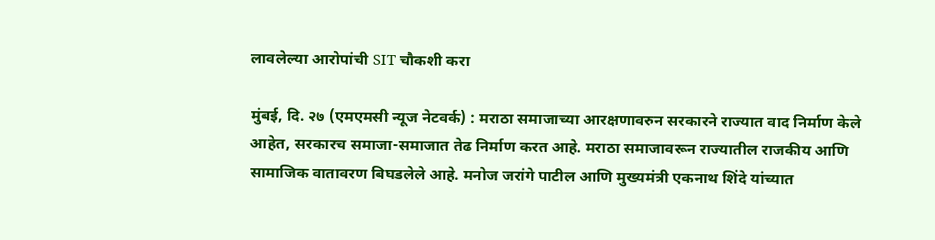लावलेल्या आरोपांची SIT चौकशी करा

मुंबई, दि. २७ (एमएमसी न्यूज नेटवर्क) : मराठा समाजाच्या आरक्षणावरुन सरकारने राज्यात वाद निर्माण केले आहेत, सरकारच समाजा-समाजात तेढ निर्माण करत आहे. मराठा समाजावरून राज्यातील राजकीय आणि सामाजिक वातावरण बिघडलेले आहे. मनोज जरांगे पाटील आणि मुख्यमंत्री एकनाथ शिंदे यांच्यात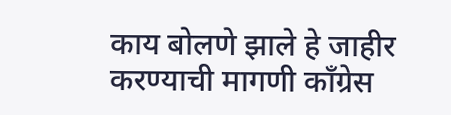काय बोलणे झाले हे जाहीर करण्याची मागणी काँग्रेस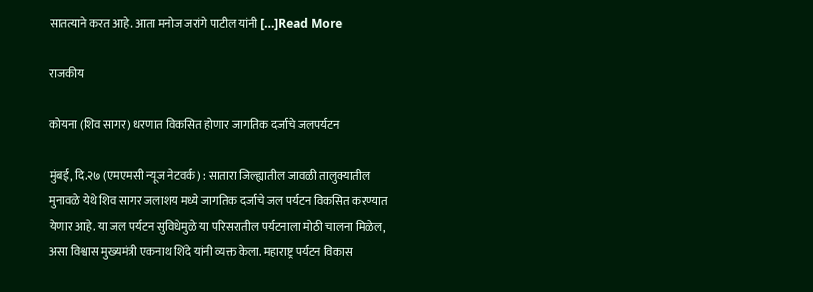सातत्याने करत आहे. आता मनोज जरांगे पाटील यांनी […]Read More

राजकीय

कोयना (शिव सागर) धरणात विकसित होणार जागतिक दर्जाचे जलपर्यटन

मुंबई, दि.२७ (एमएमसी न्यूज नेटवर्क) : सातारा जिल्ह्यातील जावळी तालुक्यातील मुनावळे येथे शिव सागर जलाशय मध्ये जागतिक दर्जाचे जल पर्यटन विकसित करण्यात येणार आहे. या जल पर्यटन सुविधेमुळे या परिसरातील पर्यटनाला मोठी चालना मिळेल, असा विश्वास मुख्यमंत्री एकनाथ शिंदे यांनी व्यक्त केला. महाराष्ट्र पर्यटन विकास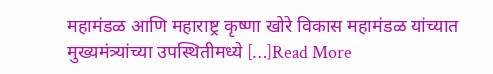महामंडळ आणि महाराष्ट्र कृष्णा खोरे विकास महामंडळ यांच्यात मुख्यमंत्र्यांच्या उपस्थितीमध्ये […]Read More